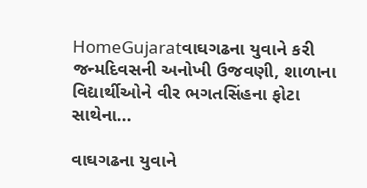HomeGujaratવાઘગઢના યુવાને કરી જન્મદિવસની અનોખી ઉજવણી, શાળાના વિદ્યાર્થીઓને વીર ભગતસિંહના ફોટા સાથેના...

વાઘગઢના યુવાને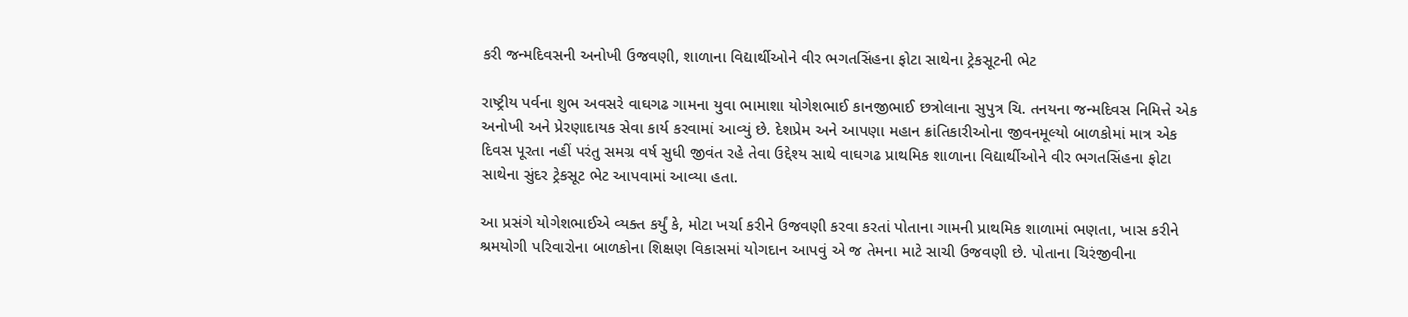કરી જન્મદિવસની અનોખી ઉજવણી, શાળાના વિદ્યાર્થીઓને વીર ભગતસિંહના ફોટા સાથેના ટ્રેકસૂટની ભેટ

રાષ્ટ્રીય પર્વના શુભ અવસરે વાઘગઢ ગામના યુવા ભામાશા યોગેશભાઈ કાનજીભાઈ છત્રોલાના સુપુત્ર ચિ. તનયના જન્મદિવસ નિમિત્તે એક અનોખી અને પ્રેરણાદાયક સેવા કાર્ય કરવામાં આવ્યું છે. દેશપ્રેમ અને આપણા મહાન ક્રાંતિકારીઓના જીવનમૂલ્યો બાળકોમાં માત્ર એક દિવસ પૂરતા નહીં પરંતુ સમગ્ર વર્ષ સુધી જીવંત રહે તેવા ઉદ્દેશ્ય સાથે વાઘગઢ પ્રાથમિક શાળાના વિદ્યાર્થીઓને વીર ભગતસિંહના ફોટા સાથેના સુંદર ટ્રેકસૂટ ભેટ આપવામાં આવ્યા હતા.

આ પ્રસંગે યોગેશભાઈએ વ્યક્ત કર્યું કે, મોટા ખર્ચા કરીને ઉજવણી કરવા કરતાં પોતાના ગામની પ્રાથમિક શાળામાં ભણતા, ખાસ કરીને શ્રમયોગી પરિવારોના બાળકોના શિક્ષણ વિકાસમાં યોગદાન આપવું એ જ તેમના માટે સાચી ઉજવણી છે. પોતાના ચિરંજીવીના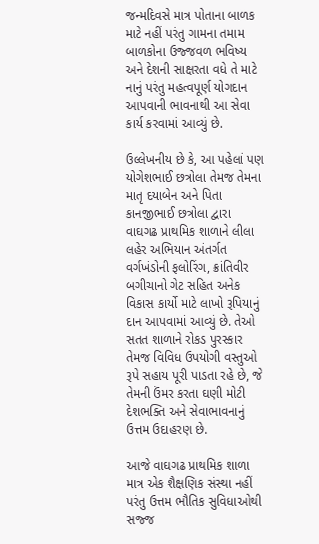જન્મદિવસે માત્ર પોતાના બાળક માટે નહીં પરંતુ ગામના તમામ બાળકોના ઉજ્જવળ ભવિષ્ય અને દેશની સાક્ષરતા વધે તે માટે નાનું પરંતુ મહત્વપૂર્ણ યોગદાન આપવાની ભાવનાથી આ સેવા કાર્ય કરવામાં આવ્યું છે.

ઉલ્લેખનીય છે કે, આ પહેલાં પણ યોગેશભાઈ છત્રોલા તેમજ તેમના માતૃ દયાબેન અને પિતા કાનજીભાઈ છત્રોલા દ્વારા વાઘગઢ પ્રાથમિક શાળાને લીલા લહેર અભિયાન અંતર્ગત વર્ગખંડોની ફલોરિંગ, ક્રાંતિવીર બગીચાનો ગેટ સહિત અનેક વિકાસ કાર્યો માટે લાખો રૂપિયાનું દાન આપવામાં આવ્યું છે. તેઓ સતત શાળાને રોકડ પુરસ્કાર તેમજ વિવિધ ઉપયોગી વસ્તુઓ રૂપે સહાય પૂરી પાડતા રહે છે, જે તેમની ઉંમર કરતા ઘણી મોટી દેશભક્તિ અને સેવાભાવનાનું ઉત્તમ ઉદાહરણ છે.

આજે વાઘગઢ પ્રાથમિક શાળા માત્ર એક શૈક્ષણિક સંસ્થા નહીં પરંતુ ઉત્તમ ભૌતિક સુવિધાઓથી સજ્જ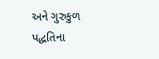અને ગુરુકુળ પદ્ધતિના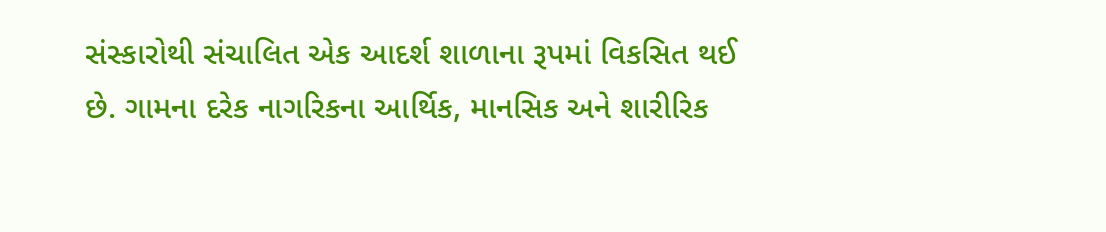સંસ્કારોથી સંચાલિત એક આદર્શ શાળાના રૂપમાં વિકસિત થઈ છે. ગામના દરેક નાગરિકના આર્થિક, માનસિક અને શારીરિક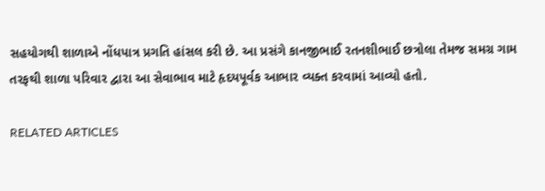સહયોગથી શાળાએ નોંધપાત્ર પ્રગતિ હાંસલ કરી છે. આ પ્રસંગે કાનજીભાઈ રતનશીભાઈ છત્રોલા તેમજ સમગ્ર ગામ તરફથી શાળા પરિવાર દ્વારા આ સેવાભાવ માટે હૃદયપૂર્વક આભાર વ્યક્ત કરવામાં આવ્યો હતો.

RELATED ARTICLES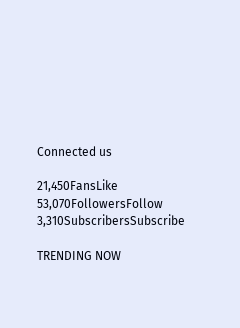Connected us

21,450FansLike
53,070FollowersFollow
3,310SubscribersSubscribe

TRENDING NOW